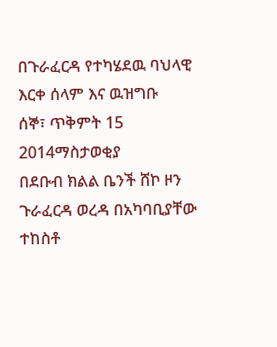በጉራፈርዳ የተካሄደዉ ባህላዊ እርቀ ሰላም እና ዉዝግቡ
ሰኞ፣ ጥቅምት 15 2014ማስታወቂያ
በደቡብ ክልል ቤንች ሸኮ ዞን ጉራፈርዳ ወረዳ በአካባቢያቸው ተከስቶ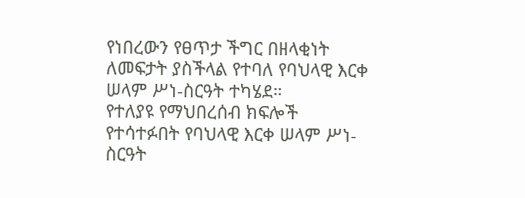የነበረውን የፀጥታ ችግር በዘላቂነት ለመፍታት ያስችላል የተባለ የባህላዊ እርቀ ሠላም ሥነ-ስርዓት ተካሄደ።
የተለያዩ የማህበረሰብ ክፍሎች የተሳተፉበት የባህላዊ እርቀ ሠላም ሥነ-ስርዓት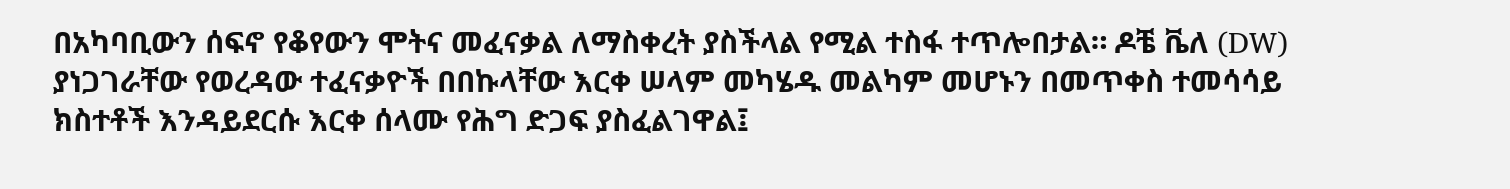በአካባቢውን ሰፍኖ የቆየውን ሞትና መፈናቃል ለማስቀረት ያስችላል የሚል ተስፋ ተጥሎበታል። ዶቼ ቬለ (DW) ያነጋገራቸው የወረዳው ተፈናቃዮች በበኩላቸው እርቀ ሠላም መካሄዱ መልካም መሆኑን በመጥቀስ ተመሳሳይ ክስተቶች እንዳይደርሱ እርቀ ሰላሙ የሕግ ድጋፍ ያስፈልገዋል፤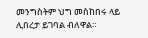መንግስትም ህግ መስከበሩ ላይ ሊበረታ ይገባል ብለዋል።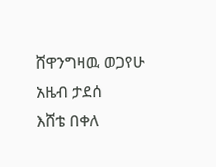ሸዋንግዛዉ ወጋየሁ
አዜብ ታደሰ
እሸቴ በቀለ